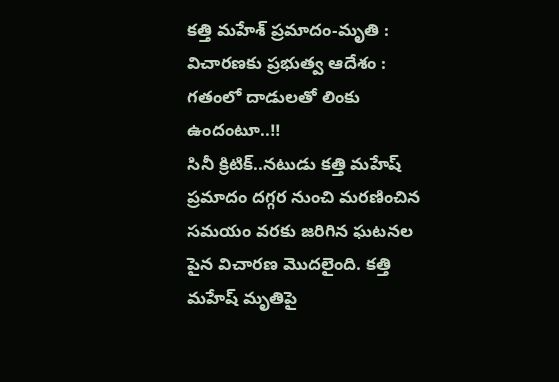కత్తి మహేశ్ ప్రమాదం-మృతి : విచారణకు ప్రభుత్వ ఆదేశం : గతంలో దాడులతో లింకు ఉందంటూ..!!
సినీ క్రిటిక్..నటుడు కత్తి మహేష్ ప్రమాదం దగ్గర నుంచి మరణించిన సమయం వరకు జరిగిన ఘటనల పైన విచారణ మొదలైంది. కత్తి మహేష్ మృతిపై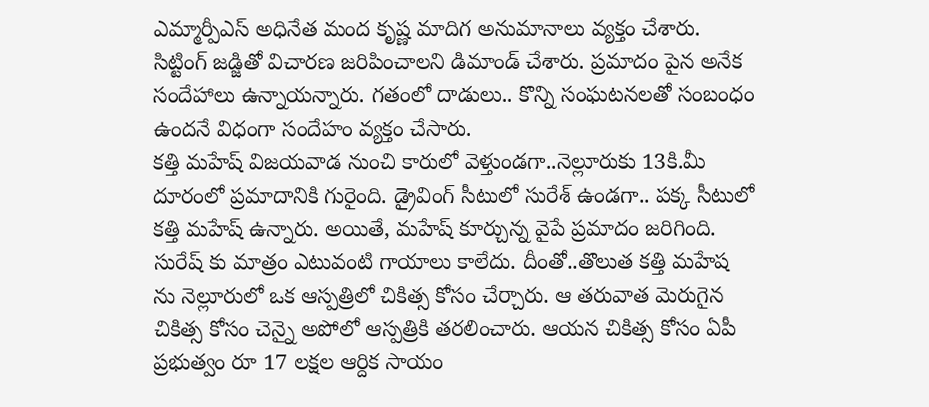ఎమ్మార్పీఎస్ అధినేత మంద కృష్ణ మాదిగ అనుమానాలు వ్యక్తం చేశారు. సిట్టింగ్ జడ్జితో విచారణ జరిపించాలని డిమాండ్ చేశారు. ప్రమాదం పైన అనేక సందేహాలు ఉన్నాయన్నారు. గతంలో దాడులు.. కొన్ని సంఘటనలతో సంబంధం ఉందనే విధంగా సందేహం వ్యక్తం చేసారు.
కత్తి మహేష్ విజయవాడ నుంచి కారులో వెళ్తుండగా..నెల్లూరుకు 13కి.మీ దూరంలో ప్రమాదానికి గురైంది. డ్రైవింగ్ సీటులో సురేశ్ ఉండగా.. పక్క సీటులో కత్తి మహేష్ ఉన్నారు. అయితే, మహేష్ కూర్చున్న వైపే ప్రమాదం జరిగింది. సురేష్ కు మాత్రం ఎటువంటి గాయాలు కాలేదు. దీంతో..తొలుత కత్తి మహేష ను నెల్లూరులో ఒక ఆస్పత్రిలో చికిత్స కోసం చేర్చారు. ఆ తరువాత మెరుగైన చికిత్స కోసం చెన్నై అపోలో ఆస్పత్రికి తరలించారు. ఆయన చికిత్స కోసం ఏపీ ప్రభుత్వం రూ 17 లక్షల ఆర్దిక సాయం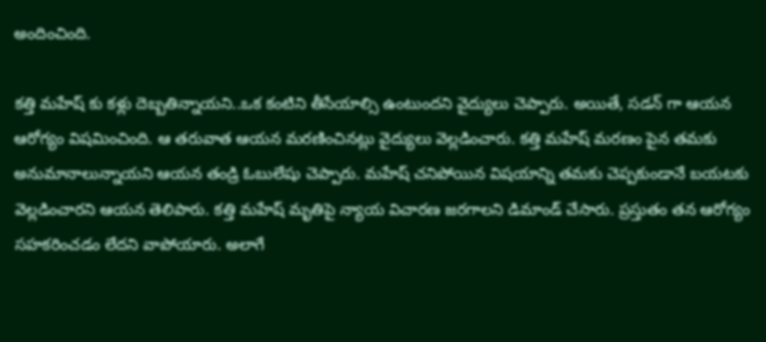అందించింది.

కత్తి మహేష్ కు కళ్లు దెబ్బతిన్నాయని..ఒక కంటిని తీసేయాల్సి ఉంటుందని వైద్యులు చెప్పారు. అయితే, సడన్ గా ఆయన ఆరోగ్యం విషమించింది. ఆ తరువాత ఆయన మరణించినట్లు వైద్యులు వెల్లడించారు. కత్తి మహేష్ మరణం పైన తమకు అనుమానాలున్నాయని ఆయన తండ్రి ఓబులేషు చెప్పారు. మహేష్ చనిపోయిన విషయాన్ని తమకు చెప్పకుండానే బయటకు వెల్లడించారని ఆయన తెలిపారు. కత్తి మహేష్ మృతిపై న్యాయ విచారణ జరగాలని డిమాండ్ చేసారు. ప్రస్తుతం తన ఆరోగ్యం సహకరించడం లేదని వాపోయారు. అలాగే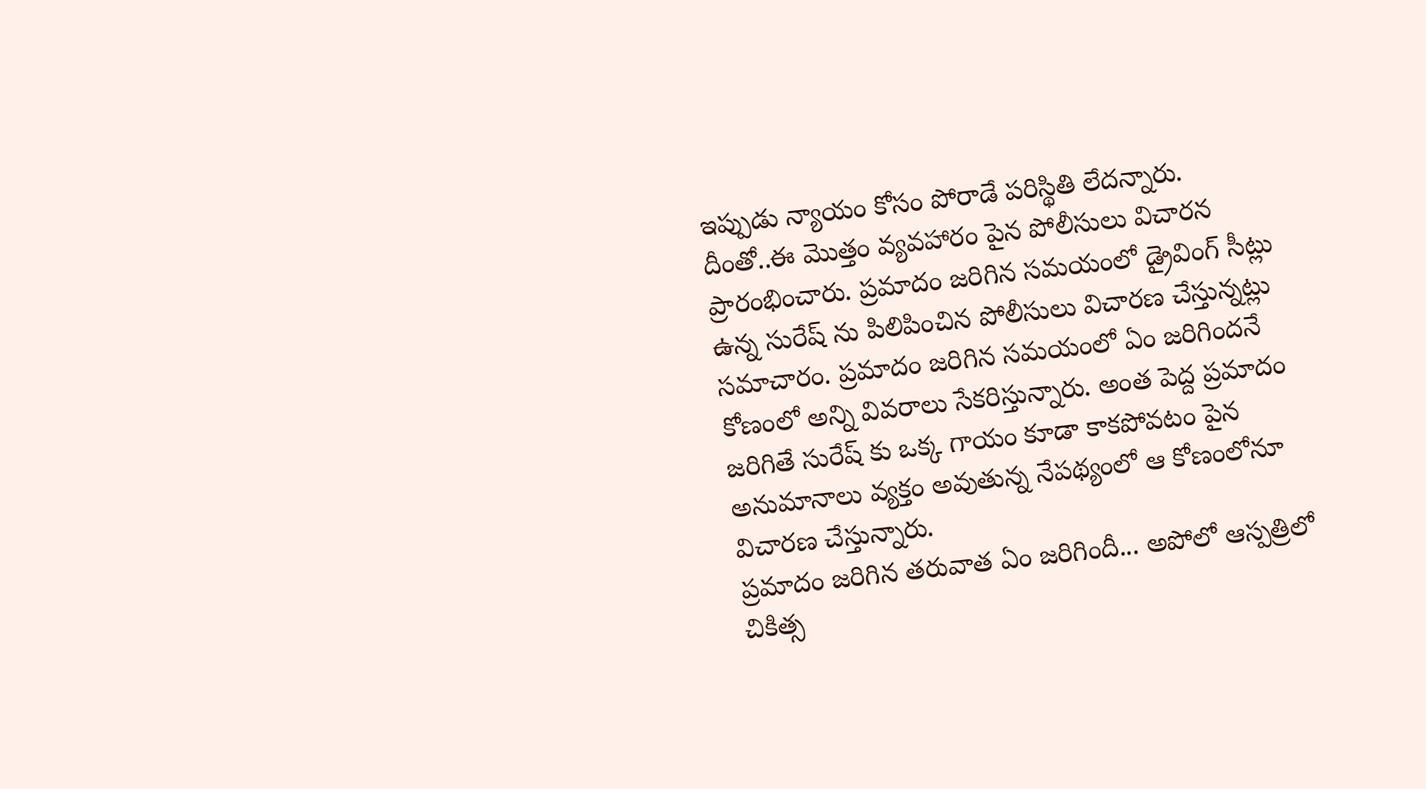ఇప్పుడు న్యాయం కోసం పోరాడే పరిస్థితి లేదన్నారు.
దీంతో..ఈ మొత్తం వ్యవహారం పైన పోలీసులు విచారన ప్రారంభించారు. ప్రమాదం జరిగిన సమయంలో డ్రైవింగ్ సీట్లు ఉన్న సురేష్ ను పిలిపించిన పోలీసులు విచారణ చేస్తున్నట్లు సమాచారం. ప్రమాదం జరిగిన సమయంలో ఏం జరిగిందనే కోణంలో అన్ని వివరాలు సేకరిస్తున్నారు. అంత పెద్ద ప్రమాదం జరిగితే సురేష్ కు ఒక్క గాయం కూడా కాకపోవటం పైన అనుమానాలు వ్యక్తం అవుతున్న నేపథ్యంలో ఆ కోణంలోనూ విచారణ చేస్తున్నారు.
ప్రమాదం జరిగిన తరువాత ఏం జరిగిందీ... అపోలో ఆస్పత్రిలో చికిత్స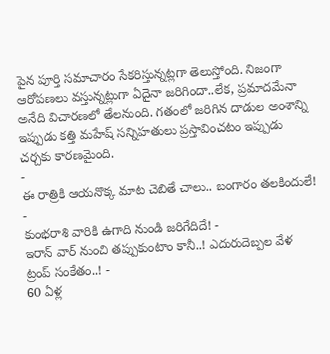పైన పూర్తి సమాచారం సేకరిస్తున్నట్లగా తెలుస్తోంది. నిజంగా ఆరోపణలు వస్తున్నట్లుగా ఏదైనా జరిగిందా..లేక, ప్రమాదమేనా అనేది విచారణలో తేలనుంది. గతంలో జరిగిన దాడుల అంశాన్ని ఇప్పుడు కత్తి మహేష్ సన్నిహతులు ప్రస్తావించటం ఇప్పుడు చర్చకు కారణమైంది.
-
ఈ రాత్రికి ఆయనొక్క మాట చెబితే చాలు.. బంగారం తలకిందులే! -
కుంభరాశి వారికి ఉగాది నుండి జరిగేదిదే! -
ఇరాన్ వార్ నుంచి తప్పుకుంటాం కానీ..! ఎదురుదెబ్పల వేళ ట్రంప్ సంకేతం..! -
60 ఏళ్ల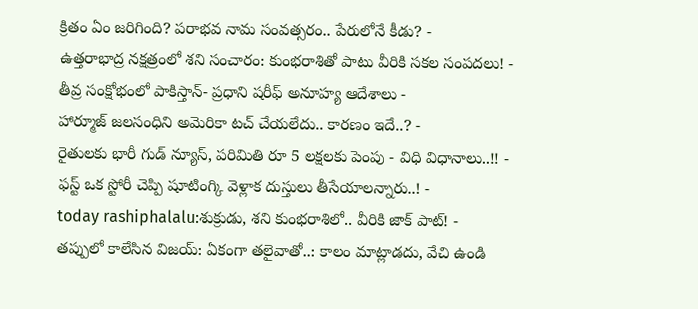క్రితం ఏం జరిగింది? పరాభవ నామ సంవత్సరం.. పేరులోనే కీడు? -
ఉత్తరాభాద్ర నక్షత్రంలో శని సంచారం: కుంభరాశితో పాటు వీరికి సకల సంపదలు! -
తీవ్ర సంక్షోభంలో పాకిస్తాన్- ప్రధాని షరీఫ్ అనూహ్య ఆదేశాలు -
హార్మూజ్ జలసంధిని అమెరికా టచ్ చేయలేదు.. కారణం ఇదే..? -
రైతులకు భారీ గుడ్ న్యూస్, పరిమితి రూ 5 లక్షలకు పెంపు - విధి విధానాలు..!! -
ఫస్ట్ ఒక స్టోరీ చెప్పి షూటింగ్కి వెళ్లాక దుస్తులు తీసేయాలన్నారు..! -
today rashiphalalu:శుక్రుడు, శని కుంభరాశిలో.. వీరికి జాక్ పాట్! -
తప్పులో కాలేసిన విజయ్: ఏకంగా తలైవాతో..: కాలం మాట్లాడదు, వేచి ఉండి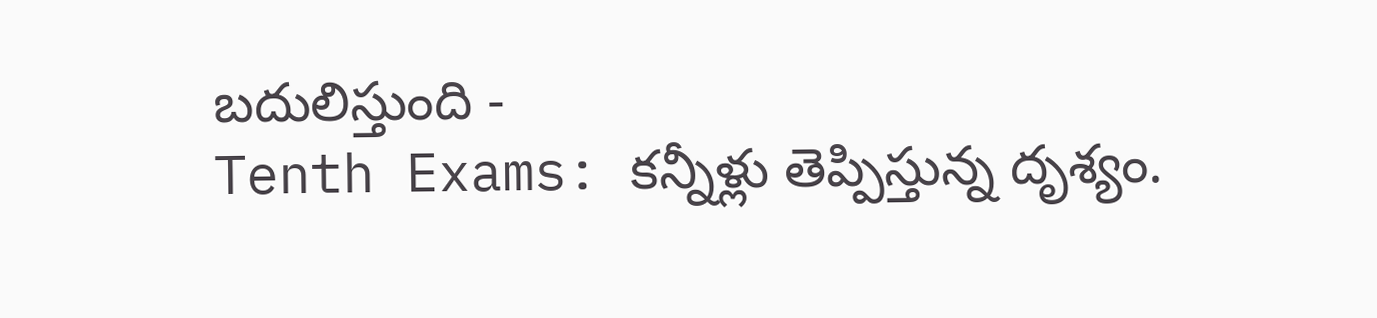బదులిస్తుంది -
Tenth Exams: కన్నీళ్లు తెప్పిస్తున్న దృశ్యం.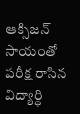ఆక్సిజన్ సాయంతో పరీక్ష రాసిన విద్యార్ధి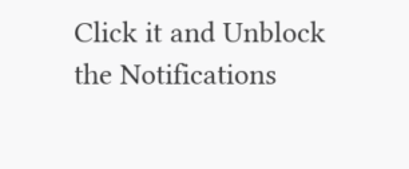Click it and Unblock the Notifications